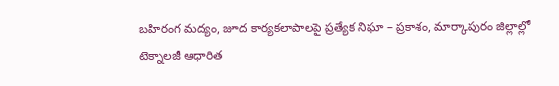బహిరంగ మద్యం, జూద కార్యకలాపాలపై ప్రత్యేక నిఘా – ప్రకాశం, మార్కాపురం జిల్లాల్లో టెక్నాలజీ ఆధారిత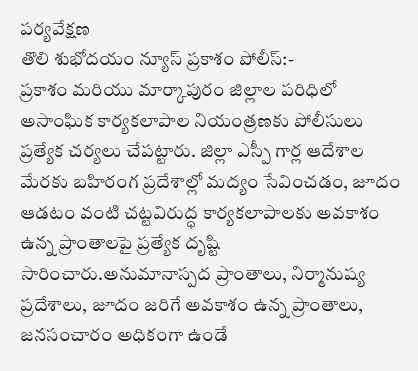పర్యవేక్షణ
తొలి శుభోదయం న్యూస్ ప్రకాశం పోలీస్:-
ప్రకాశం మరియు మార్కాపురం జిల్లాల పరిధిలో అసాంఘిక కార్యకలాపాల నియంత్రణకు పోలీసులు ప్రత్యేక చర్యలు చేపట్టారు. జిల్లా ఎస్పీ గార్ల ఆదేశాల మేరకు బహిరంగ ప్రదేశాల్లో మద్యం సేవించడం, జూదం ఆడటం వంటి చట్టవిరుద్ధ కార్యకలాపాలకు అవకాశం ఉన్న ప్రాంతాలపై ప్రత్యేక దృష్టి సారించారు.అనుమానాస్పద ప్రాంతాలు, నిర్మానుష్య ప్రదేశాలు, జూదం జరిగే అవకాశం ఉన్న ప్రాంతాలు, జనసంచారం అధికంగా ఉండే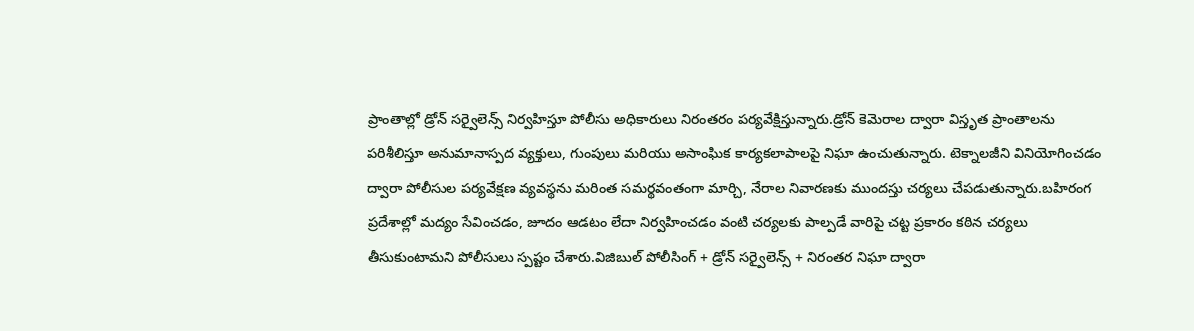ప్రాంతాల్లో డ్రోన్ సర్వైలెన్స్ నిర్వహిస్తూ పోలీసు అధికారులు నిరంతరం పర్యవేక్షిస్తున్నారు.డ్రోన్ కెమెరాల ద్వారా విస్తృత ప్రాంతాలను పరిశీలిస్తూ అనుమానాస్పద వ్యక్తులు, గుంపులు మరియు అసాంఘిక కార్యకలాపాలపై నిఘా ఉంచుతున్నారు. టెక్నాలజీని వినియోగించడం ద్వారా పోలీసుల పర్యవేక్షణ వ్యవస్థను మరింత సమర్థవంతంగా మార్చి, నేరాల నివారణకు ముందస్తు చర్యలు చేపడుతున్నారు.బహిరంగ ప్రదేశాల్లో మద్యం సేవించడం, జూదం ఆడటం లేదా నిర్వహించడం వంటి చర్యలకు పాల్పడే వారిపై చట్ట ప్రకారం కఠిన చర్యలు తీసుకుంటామని పోలీసులు స్పష్టం చేశారు.విజిబుల్ పోలీసింగ్ + డ్రోన్ సర్వైలెన్స్ + నిరంతర నిఘా ద్వారా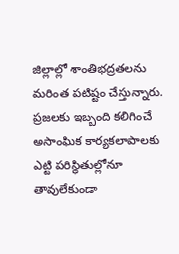జిల్లాల్లో శాంతిభద్రతలను మరింత పటిష్టం చేస్తున్నారు. ప్రజలకు ఇబ్బంది కలిగించే అసాంఘిక కార్యకలాపాలకు ఎట్టి పరిస్థితుల్లోనూ తావులేకుండా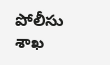పోలీసు శాఖ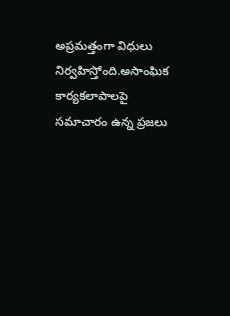అప్రమత్తంగా విధులు నిర్వహిస్తోంది.అసాంఘిక కార్యకలాపాలపై సమాచారం ఉన్న ప్రజలు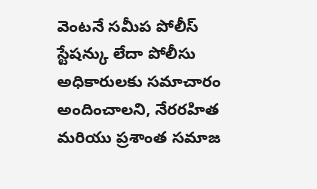వెంటనే సమీప పోలీస్ స్టేషన్కు లేదా పోలీసు అధికారులకు సమాచారం అందించాలని, నేరరహిత మరియు ప్రశాంత సమాజ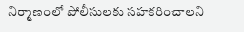నిర్మాణంలో పోలీసులకు సహకరించాలని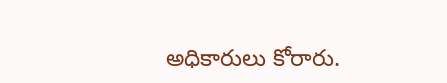అధికారులు కోరారు.